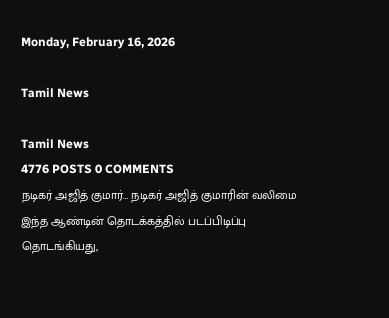Monday, February 16, 2026

Tamil News

Tamil News
4776 POSTS 0 COMMENTS
நடிகர் அஜித் குமார்… நடிகர் அஜித் குமாரின் வலிமை இந்த ஆண்டின் தொடக்கத்தில் படப்பிடிப்பு தொடங்கியது,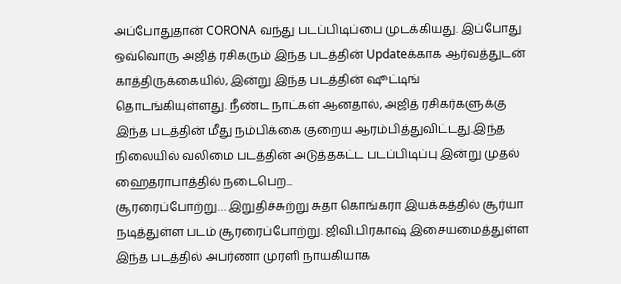அப்போதுதான் CORONA வந்து படப்பிடிப்பை முடக்கியது. இப்போது ஒவ்வொரு அஜித் ரசிகரும் இந்த படத்தின் Updateக்காக ஆர்வத்துடன் காத்திருக்கையில், இன்று இந்த படத்தின் ஷூட்டிங் தொடங்கியுள்ளது. நீண்ட நாட்கள் ஆனதால், அஜித் ரசிகர்களுக்கு இந்த படத்தின் மீது நம்பிக்கை குறைய ஆரம்பித்துவிட்டது.இந்த நிலையில் வலிமை படத்தின் அடுத்தகட்ட படப்பிடிப்பு இன்று முதல் ஹைதராபாத்தில் நடைபெற...
சூரரைப்போற்று… இறுதிச்சுற்று சுதா கொங்கரா இயக்கத்தில் சூர்யா நடித்துள்ள படம் சூரரைப்போற்று. ஜிவி.பிரகாஷ் இசையமைத்துள்ள இந்த படத்தில் அபர்ணா முரளி நாயகியாக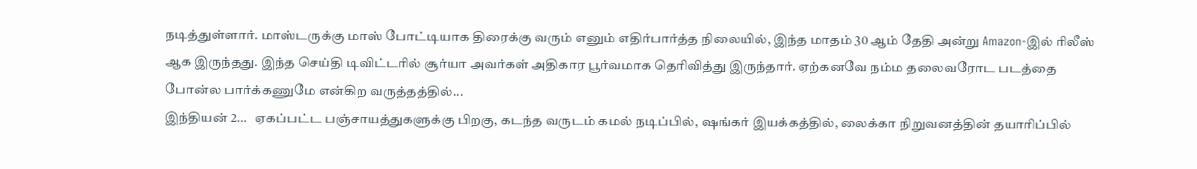நடித்துள்ளார். மாஸ்டருக்கு மாஸ் போட்டியாக திரைக்கு வரும் எனும் எதிர்பார்த்த நிலையில், இந்த மாதம் 30 ஆம் தேதி அன்று Amazon-இல் ரிலீஸ் ஆக இருந்தது. இந்த செய்தி டிவிட்டரில் சூர்யா அவர்கள் அதிகார பூர்வமாக தெரிவித்து இருந்தார். ஏற்கனவே நம்ம தலைவரோட படத்தை போன்ல பார்க்கணுமே என்கிற வருத்தத்தில்...
இந்தியன் 2…   ஏகப்பட்ட பஞ்சாயத்துகளுக்கு பிறகு, கடந்த வருடம் கமல் நடிப்பில், ஷங்கர் இயக்கத்தில், லைக்கா நிறுவனத்தின் தயாரிப்பில்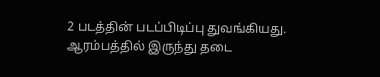2 படத்தின் படப்பிடிப்பு துவங்கியது. ஆரம்பத்தில் இருந்து தடை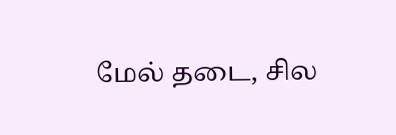மேல் தடை, சில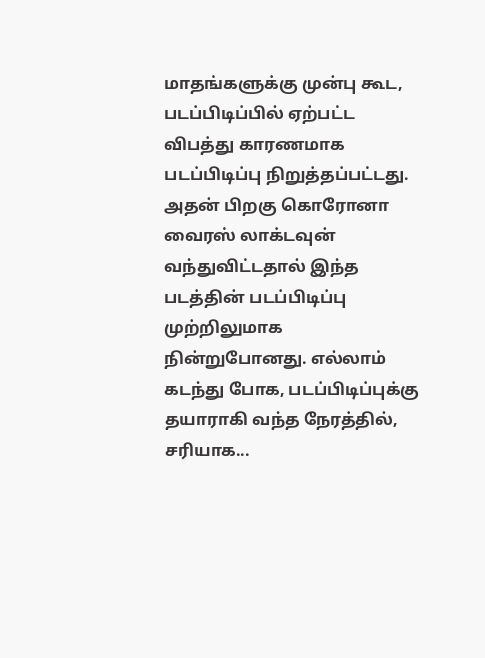மாதங்களுக்கு முன்பு கூட, படப்பிடிப்பில் ஏற்பட்ட விபத்து காரணமாக படப்பிடிப்பு நிறுத்தப்பட்டது. அதன் பிறகு கொரோனா வைரஸ் லாக்டவுன் வந்துவிட்டதால் இந்த படத்தின் படப்பிடிப்பு முற்றிலுமாக நின்றுபோனது. எல்லாம் கடந்து போக, படப்பிடிப்புக்கு தயாராகி வந்த நேரத்தில், சரியாக...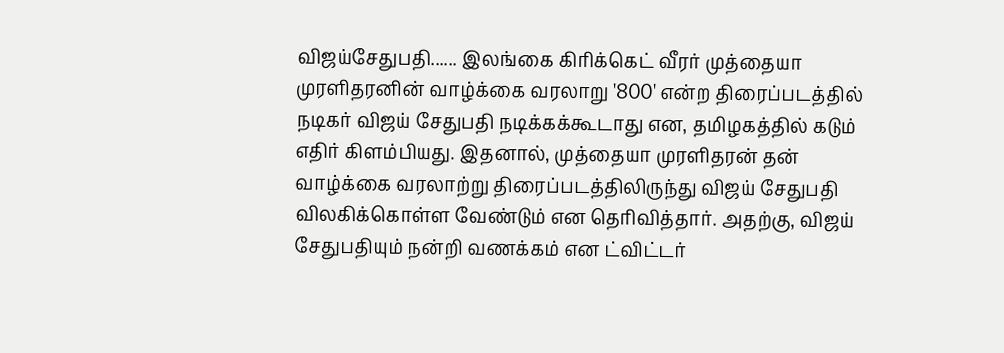விஜய்சேதுபதி...... இலங்கை கிரிக்கெட் வீரர் முத்தையா முரளிதரனின் வாழ்க்கை வரலாறு '800' என்ற திரைப்படத்தில் நடிகர் விஜய் சேதுபதி நடிக்கக்கூடாது என, தமிழகத்தில் கடும் எதிர் கிளம்பியது. இதனால், முத்தையா முரளிதரன் தன் வாழ்க்கை வரலாற்று திரைப்படத்திலிருந்து விஜய் சேதுபதி விலகிக்கொள்ள வேண்டும் என தெரிவித்தார். அதற்கு, விஜய் சேதுபதியும் நன்றி வணக்கம் என ட்விட்டர்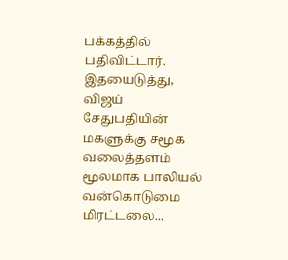பக்கத்தில் பதிவிட்டார். இதயைடுத்து, விஜய் சேதுபதியின் மகளுக்கு சமூக வலைத்தளம் மூலமாக பாலியல் வன்கொடுமை மிரட்டலை...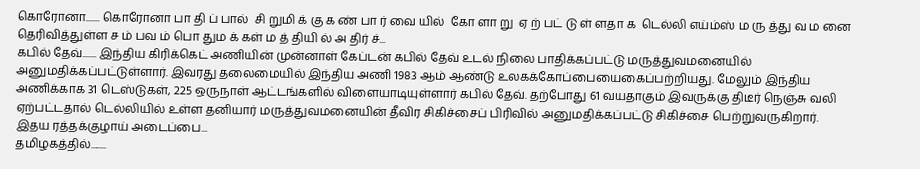கொரோனா....... கொரோனா பா தி ப் பால்  சி றுமி க் கு க ண் பா ர் வை யில்  கோ ளா று  ஏ ற் பட் டு ள் ளதா க  டெல்லி எய்ம்ஸ் ம ரு த்து வ ம னை தெரிவித்துள்ள ச ம் பவ ம் பொ தும க் கள் ம த் தியி ல் அ திர் ச்...
கபில் தேவ்....... இந்திய கிரிக்கெட் அணியின் முன்னாள் கேப்டன் கபில் தேவ் உடல் நிலை பாதிக்கப்பட்டு மருத்துவமனையில் அனுமதிக்கப்பட்டுள்ளார். இவரது தலைமையில் இந்திய அணி 1983 ஆம் ஆண்டு உலகக்கோப்பையைகைப்பற்றியது. மேலும் இந்திய அணிக்காக 31 டெஸ்டுகள், 225 ஒருநாள் ஆட்டங்களில் விளையாடியுள்ளார் கபில் தேவ். தற்போது 61 வயதாகும் இவருக்கு திடீர் நெஞ்சு வலி ஏற்பட்டதால் டெல்லியில் உள்ள தனியார் மருத்துவமனையின் தீவிர சிகிச்சைப் பிரிவில் அனுமதிக்கப்பட்டு சிகிச்சை பெற்றுவருகிறார். இதய ரத்தக்குழாய் அடைப்பை...
தமிழகத்தில்........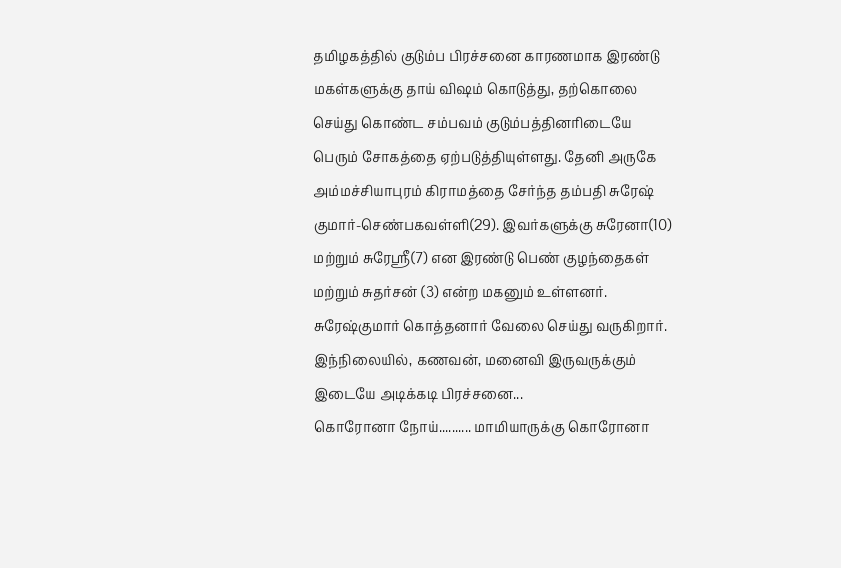தமிழகத்தில் குடும்ப பிரச்சனை காரணமாக இரண்டு மகள்களுக்கு தாய் விஷம் கொடுத்து, தற்கொலை செய்து கொண்ட சம்பவம் குடும்பத்தினரிடையே பெரும் சோகத்தை ஏற்படுத்தியுள்ளது. தேனி அருகே அம்மச்சியாபுரம் கிராமத்தை சேர்ந்த தம்பதி சுரேஷ் குமார்-செண்பகவள்ளி(29). இவர்களுக்கு சுரேனா(10) மற்றும் சுரேஸ்ரீ(7) என இரண்டு பெண் குழந்தைகள் மற்றும் சுதர்சன் (3) என்ற மகனும் உள்ளனர். சுரேஷ்குமார் கொத்தனார் வேலை செய்து வருகிறார். இந்நிலையில், கணவன், மனைவி இருவருக்கும் இடையே அடிக்கடி பிரச்சனை...
கொரோனா நோய்.......... மாமியாருக்கு கொரோனா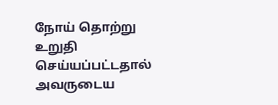நோய் தொற்று உறுதி செய்யப்பட்டதால் அவருடைய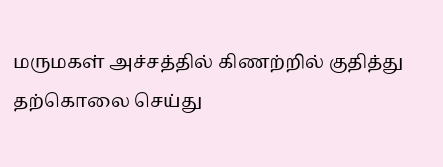மருமகள் அச்சத்தில் கிணற்றில் குதித்து தற்கொலை செய்து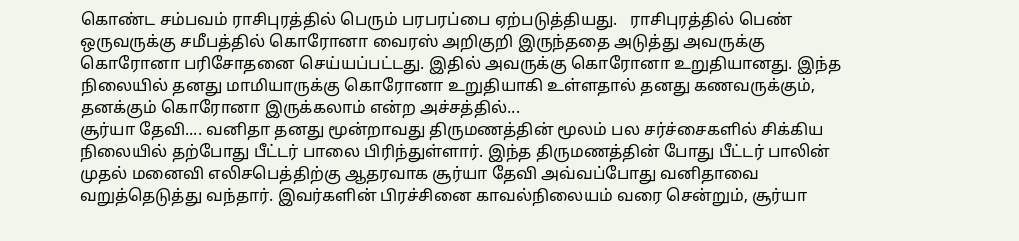கொண்ட சம்பவம் ராசிபுரத்தில் பெரும் பரபரப்பை ஏற்படுத்தியது.   ராசிபுரத்தில் பெண் ஒருவருக்கு சமீபத்தில் கொரோனா வைரஸ் அறிகுறி இருந்ததை அடுத்து அவருக்கு கொரோனா பரிசோதனை செய்யப்பட்டது. இதில் அவருக்கு கொரோனா உறுதியானது. இந்த நிலையில் தனது மாமியாருக்கு கொரோனா உறுதியாகி உள்ளதால் தனது கணவருக்கும், தனக்கும் கொரோனா இருக்கலாம் என்ற அச்சத்தில்...
சூர்யா தேவி.... வனிதா தனது மூன்றாவது திருமணத்தின் மூலம் பல சர்ச்சைகளில் சிக்கிய நிலையில் தற்போது பீட்டர் பாலை பிரிந்துள்ளார். இந்த திருமணத்தின் போது பீட்டர் பாலின் முதல் மனைவி எலிசபெத்திற்கு ஆதரவாக சூர்யா தேவி அவ்வப்போது வனிதாவை வறுத்தெடுத்து வந்தார். இவர்களின் பிரச்சினை காவல்நிலையம் வரை சென்றும், சூர்யா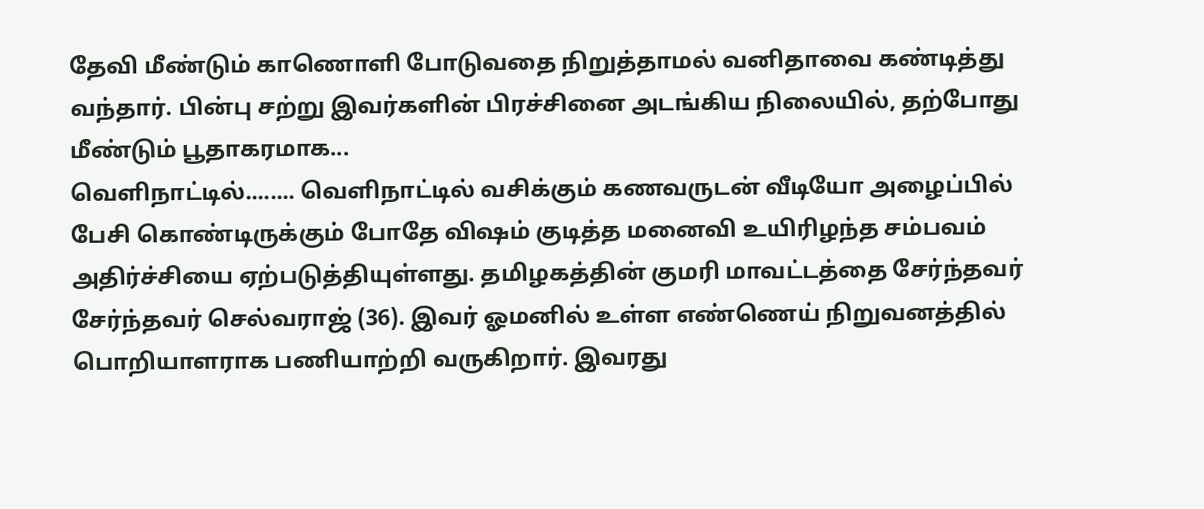தேவி மீண்டும் காணொளி போடுவதை நிறுத்தாமல் வனிதாவை கண்டித்து வந்தார். பின்பு சற்று இவர்களின் பிரச்சினை அடங்கிய நிலையில், தற்போது மீண்டும் பூதாகரமாக...
வெளிநாட்டில்........ வெளிநாட்டில் வசிக்கும் கணவருடன் வீடியோ அழைப்பில் பேசி கொண்டிருக்கும் போதே விஷம் குடித்த மனைவி உயிரிழந்த சம்பவம் அதிர்ச்சியை ஏற்படுத்தியுள்ளது. தமிழகத்தின் குமரி மாவட்டத்தை சேர்ந்தவர் சேர்ந்தவர் செல்வராஜ் (36). இவர் ஓமனில் உள்ள எண்ணெய் நிறுவனத்தில் பொறியாளராக பணியாற்றி வருகிறார். இவரது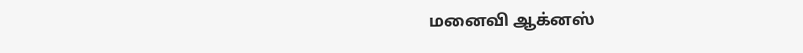மனைவி ஆக்னஸ்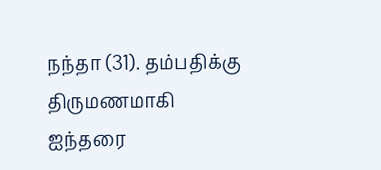நந்தா (31). தம்பதிக்கு திருமணமாகி ஐந்தரை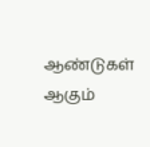ஆண்டுகள் ஆகும்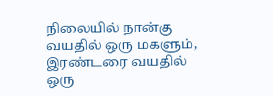நிலையில் நான்கு வயதில் ஒரு மகளும், இரண்டரை வயதில் ஒரு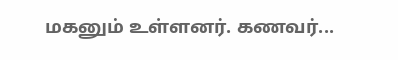மகனும் உள்ளனர். கணவர்...